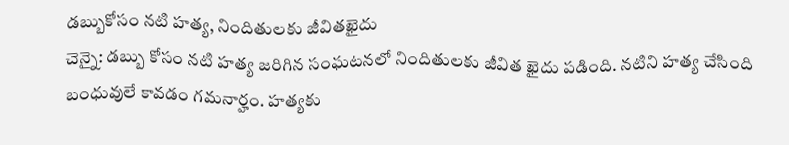డబ్బుకోసం నటి హత్య, నిందితులకు జీవితఖైదు
చెన్నై: డబ్బు కోసం నటి హత్య జరిగిన సంఘటనలో నిందితులకు జీవిత ఖైదు పడింది. నటిని హత్య చేసింది బంధువులే కావడం గమనార్హం. హత్యకు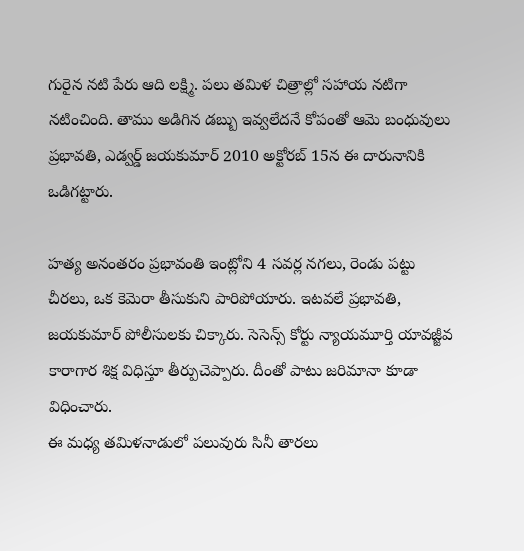గురైన నటి పేరు ఆది లక్ష్మి. పలు తమిళ చిత్రాల్లో సహాయ నటిగా నటించింది. తాము అడిగిన డబ్బు ఇవ్వలేదనే కోపంతో ఆమె బంధువులు ప్రభావతి, ఎడ్వర్డ్ జయకుమార్ 2010 అక్టోరబ్ 15న ఈ దారునానికి ఒడిగట్టారు.

హత్య అనంతరం ప్రభావంతి ఇంట్లోని 4 సవర్ల నగలు, రెండు పట్టు చీరలు, ఒక కెమెరా తీసుకుని పారిపోయారు. ఇటవలే ప్రభావతి, జయకుమార్ పోలీసులకు చిక్కారు. సెసెన్స్ కోర్టు న్యాయమూర్తి యావజ్జీవ కారాగార శిక్ష విధిస్తూ తీర్పుచెప్పారు. దీంతో పాటు జరిమానా కూడా విధించారు.
ఈ మధ్య తమిళనాడులో పలువురు సినీ తారలు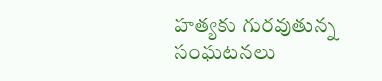హత్యకు గురవుతున్న సంఘటనలు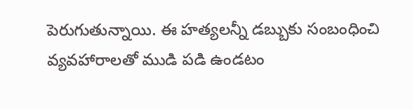పెరుగుతున్నాయి. ఈ హత్యలన్నీ డబ్బుకు సంబంధించి వ్యవహారాలతో ముడి పడి ఉండటం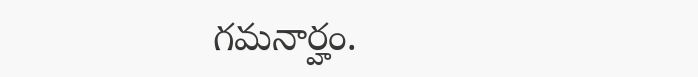గమనార్హం.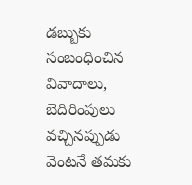డబ్బుకు సంబంధించిన వివాదాలు, బెదిరింపులు వచ్చినప్పుడు వెంటనే తమకు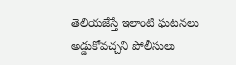తెలియజేస్తే ఇలాంటి ఘటనలు అడ్డుకోవచ్చని పోలీసులు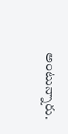అంటున్నారు.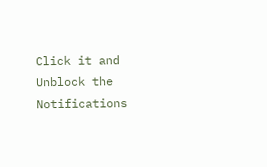Click it and Unblock the Notifications